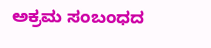ಅಕ್ರಮ ಸಂಬಂಧದ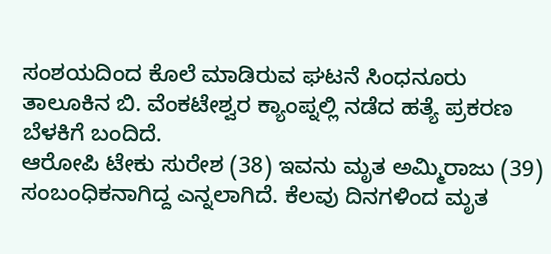ಸಂಶಯದಿಂದ ಕೊಲೆ ಮಾಡಿರುವ ಘಟನೆ ಸಿಂಧನೂರು ತಾಲೂಕಿನ ಬಿ. ವೆಂಕಟೇಶ್ವರ ಕ್ಯಾಂಪ್ನಲ್ಲಿ ನಡೆದ ಹತ್ಯೆ ಪ್ರಕರಣ ಬೆಳಕಿಗೆ ಬಂದಿದೆ.
ಆರೋಪಿ ಟೇಕು ಸುರೇಶ (38) ಇವನು ಮೃತ ಅಮ್ಮಿರಾಜು (39) ಸಂಬಂಧಿಕನಾಗಿದ್ದ ಎನ್ನಲಾಗಿದೆ. ಕೆಲವು ದಿನಗಳಿಂದ ಮೃತ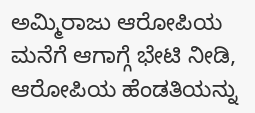ಅಮ್ಮಿರಾಜು ಆರೋಪಿಯ ಮನೆಗೆ ಆಗಾಗ್ಗೆ ಭೇಟಿ ನೀಡಿ, ಆರೋಪಿಯ ಹೆಂಡತಿಯನ್ನು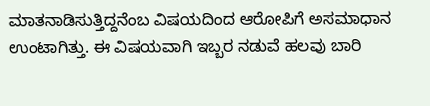ಮಾತನಾಡಿಸುತ್ತಿದ್ದನೆಂಬ ವಿಷಯದಿಂದ ಆರೋಪಿಗೆ ಅಸಮಾಧಾನ ಉಂಟಾಗಿತ್ತು. ಈ ವಿಷಯವಾಗಿ ಇಬ್ಬರ ನಡುವೆ ಹಲವು ಬಾರಿ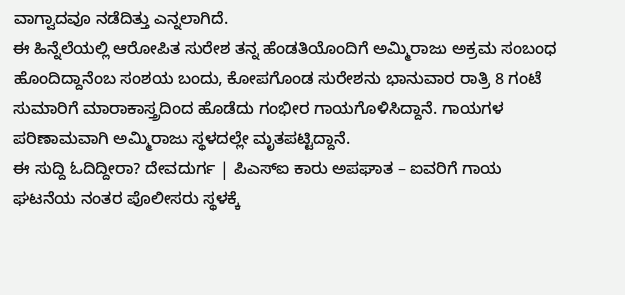ವಾಗ್ವಾದವೂ ನಡೆದಿತ್ತು ಎನ್ನಲಾಗಿದೆ.
ಈ ಹಿನ್ನೆಲೆಯಲ್ಲಿ ಆರೋಪಿತ ಸುರೇಶ ತನ್ನ ಹೆಂಡತಿಯೊಂದಿಗೆ ಅಮ್ಮಿರಾಜು ಅಕ್ರಮ ಸಂಬಂಧ ಹೊಂದಿದ್ದಾನೆಂಬ ಸಂಶಯ ಬಂದು, ಕೋಪಗೊಂಡ ಸುರೇಶನು ಭಾನುವಾರ ರಾತ್ರಿ 8 ಗಂಟೆ ಸುಮಾರಿಗೆ ಮಾರಾಕಾಸ್ತ್ರದಿಂದ ಹೊಡೆದು ಗಂಭೀರ ಗಾಯಗೊಳಿಸಿದ್ದಾನೆ. ಗಾಯಗಳ ಪರಿಣಾಮವಾಗಿ ಅಮ್ಮಿರಾಜು ಸ್ಥಳದಲ್ಲೇ ಮೃತಪಟ್ಟಿದ್ದಾನೆ.
ಈ ಸುದ್ದಿ ಓದಿದ್ದೀರಾ? ದೇವದುರ್ಗ | ಪಿಎಸ್ಐ ಕಾರು ಅಪಘಾತ – ಐವರಿಗೆ ಗಾಯ
ಘಟನೆಯ ನಂತರ ಪೊಲೀಸರು ಸ್ಥಳಕ್ಕೆ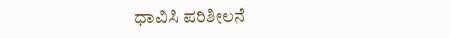ಧಾವಿಸಿ ಪರಿಶೀಲನೆ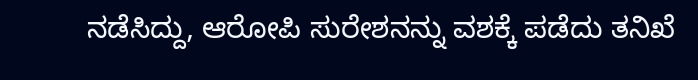ನಡೆಸಿದ್ದು, ಆರೋಪಿ ಸುರೇಶನನ್ನು ವಶಕ್ಕೆ ಪಡೆದು ತನಿಖೆ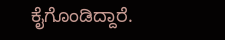ಕೈಗೊಂಡಿದ್ದಾರೆ.